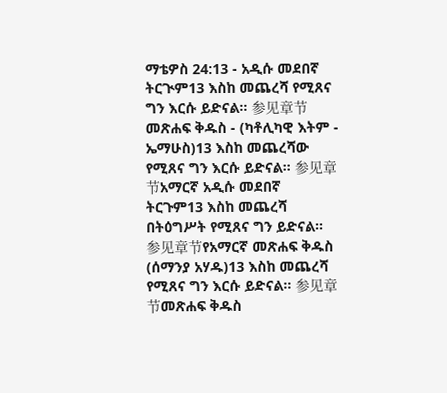ማቴዎስ 24:13 - አዲሱ መደበኛ ትርጒም13 እስከ መጨረሻ የሚጸና ግን እርሱ ይድናል። 参见章节መጽሐፍ ቅዱስ - (ካቶሊካዊ እትም - ኤማሁስ)13 እስከ መጨረሻው የሚጸና ግን እርሱ ይድናል። 参见章节አማርኛ አዲሱ መደበኛ ትርጉም13 እስከ መጨረሻ በትዕግሥት የሚጸና ግን ይድናል። 参见章节የአማርኛ መጽሐፍ ቅዱስ (ሰማንያ አሃዱ)13 እስከ መጨረሻ የሚጸና ግን እርሱ ይድናል። 参见章节መጽሐፍ ቅዱስ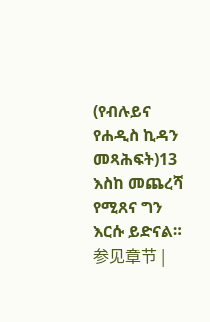(የብሉይና የሐዲስ ኪዳን መጻሕፍት)13 እስከ መጨረሻ የሚጸና ግን እርሱ ይድናል። 参见章节 |